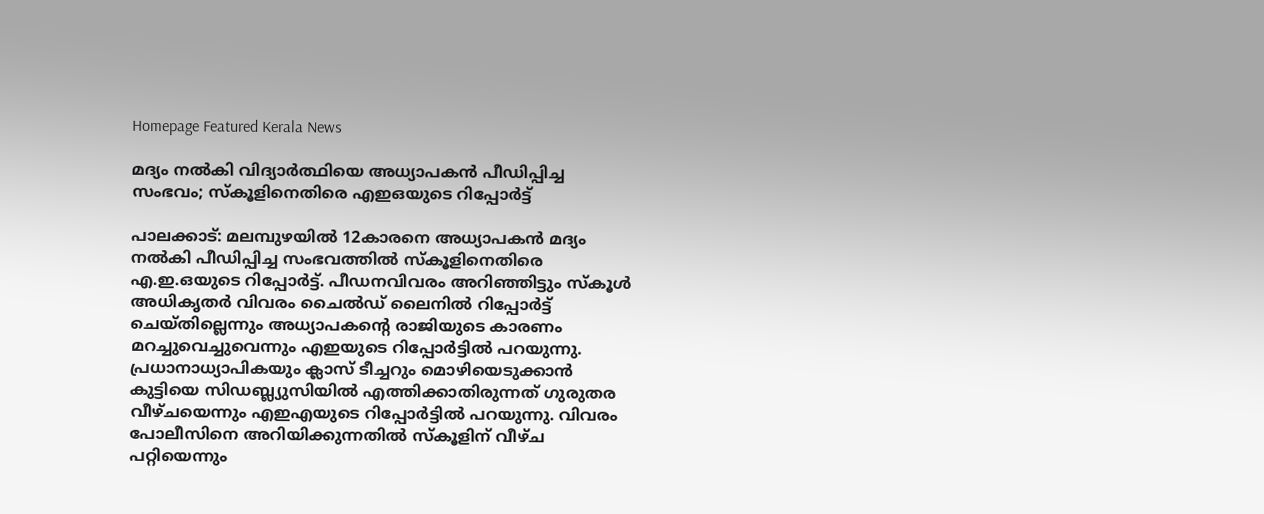Homepage Featured Kerala News

മദ്യം നൽകി വിദ്യാർത്ഥിയെ അധ്യാപകൻ പീഡിപ്പിച്ച സംഭവം; സ്കൂളിനെതിരെ എഇഒയുടെ റിപ്പോർട്ട്

പാലക്കാട്: മലമ്പുഴയിൽ 12കാരനെ അധ്യാപകൻ മദ്യം നല്‍കി പീഡിപ്പിച്ച സംഭവത്തിൽ സ്കൂളിനെതിരെ എ.ഇ.ഒയുടെ റിപ്പോർട്ട്. പീഡനവിവരം അറിഞ്ഞിട്ടും സ്കൂൾ അധികൃതർ വിവരം ചൈൽഡ് ലൈനിൽ റിപ്പോർട്ട് ചെയ്തില്ലെന്നും അധ്യാപകന്‍റെ രാജിയുടെ കാരണം മറച്ചുവെച്ചുവെന്നും എഇയുടെ റിപ്പോർട്ടിൽ പറയുന്നു. പ്രധാനാധ്യാപികയും ക്ലാസ് ടീച്ചറും മൊഴിയെടുക്കാൻ കുട്ടിയെ സിഡബ്ല്യുസിയിൽ എത്തിക്കാതിരുന്നത് ഗുരുതര വീഴ്ചയെന്നും എഇഎയുടെ റിപ്പോർട്ടിൽ പറയുന്നു. വിവരം പോലീസിനെ അറിയിക്കുന്നതിൽ സ്കൂളിന് വീഴ്ച പറ്റിയെന്നും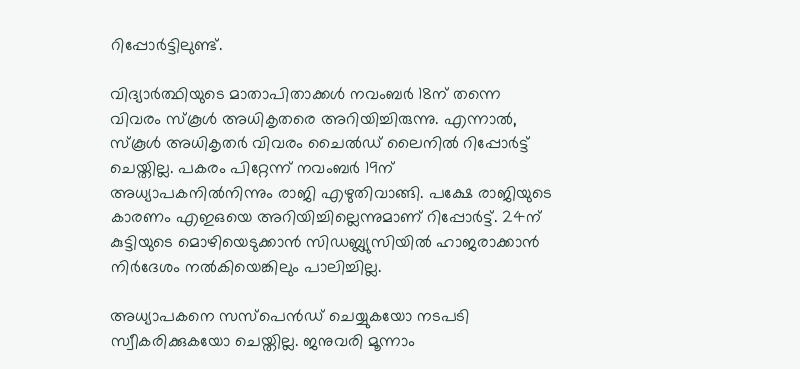റിപ്പോർട്ടിലുണ്ട്.

വിദ്യാർത്ഥിയുടെ മാതാപിതാക്കൾ നവംബര്‍ 18ന് തന്നെ വിവരം സ്കൂൾ അധികൃതരെ അറിയിച്ചിരുന്നു. എന്നാൽ, സ്കൂൾ അധികൃതർ വിവരം ചൈൽഡ് ലൈനിൽ റിപ്പോർട്ട് ചെയ്തില്ല. പകരം പിറ്റേന്ന് നവംബർ 19ന് അധ്യാപകനിൽനിന്നും രാജി എഴുതിവാങ്ങി. പക്ഷേ രാജിയുടെ കാരണം എഇഒയെ അറിയിച്ചില്ലെന്നുമാണ് റിപ്പോർട്ട്. 24ന് കുട്ടിയുടെ മൊഴിയെടുക്കാൻ സിഡബ്ല്യുസിയിൽ ഹാജരാക്കാൻ നിർദേശം നൽകിയെങ്കിലും പാലിച്ചില്ല.

അധ്യാപകനെ സസ്പെൻഡ് ചെയ്യുകയോ നടപടി സ്വീകരിക്കുകയോ ചെയ്തില്ല. ജനുവരി മൂന്നാം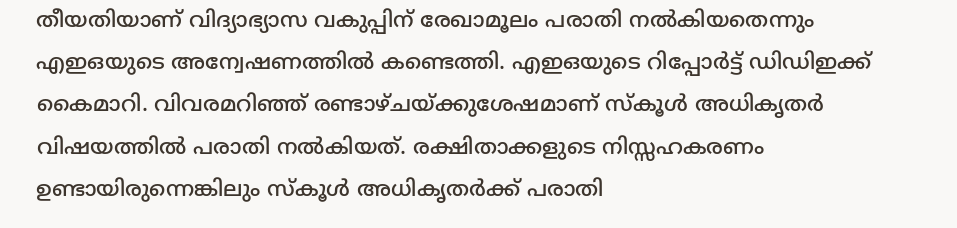തീയതിയാണ് വിദ്യാഭ്യാസ വകുപ്പിന് രേഖാമൂലം പരാതി നൽകിയതെന്നും എഇഒയുടെ അന്വേഷണത്തിൽ കണ്ടെത്തി. എഇഒയുടെ റിപ്പോർട്ട് ഡിഡിഇക്ക് കൈമാറി. വിവരമറിഞ്ഞ് രണ്ടാഴ്ചയ്ക്കുശേഷമാണ് സ്കൂൾ അധികൃതർ വിഷയത്തിൽ പരാതി നൽകിയത്. രക്ഷിതാക്കളുടെ നിസ്സഹകരണം ഉണ്ടായിരുന്നെങ്കിലും സ്കൂൾ അധികൃതർക്ക് പരാതി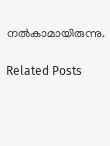നൽകാമായിരുന്നു.

Related Posts